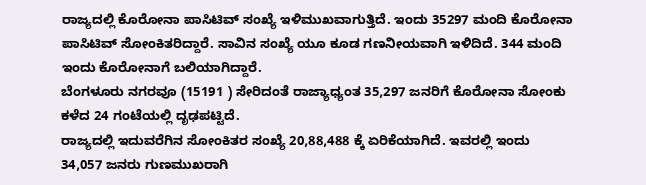ರಾಜ್ಯದಲ್ಲಿ ಕೊರೋನಾ ಪಾಸಿಟಿವ್ ಸಂಖ್ಯೆ ಇಳಿಮುಖವಾಗುತ್ತಿದೆ. ಇಂದು 35297 ಮಂದಿ ಕೊರೋನಾ ಪಾಸಿಟಿವ್ ಸೋಂಕಿತರಿದ್ದಾರೆ. ಸಾವಿನ ಸಂಖ್ಯೆ ಯೂ ಕೂಡ ಗಣನೀಯವಾಗಿ ಇಳಿದಿದೆ. 344 ಮಂದಿ ಇಂದು ಕೊರೋನಾಗೆ ಬಲಿಯಾಗಿದ್ದಾರೆ.
ಬೆಂಗಳೂರು ನಗರವೂ (15191 ) ಸೇರಿದಂತೆ ರಾಜ್ಯಾಧ್ಯಂತ 35,297 ಜನರಿಗೆ ಕೊರೋನಾ ಸೋಂಕು ಕಳೆದ 24 ಗಂಟೆಯಲ್ಲಿ ದೃಢಪಟ್ಟಿದೆ.
ರಾಜ್ಯದಲ್ಲಿ ಇದುವರೆಗಿನ ಸೋಂಕಿತರ ಸಂಖ್ಯೆ 20,88,488 ಕ್ಕೆ ಏರಿಕೆಯಾಗಿದೆ. ಇವರಲ್ಲಿ ಇಂದು 34,057 ಜನರು ಗುಣಮುಖರಾಗಿ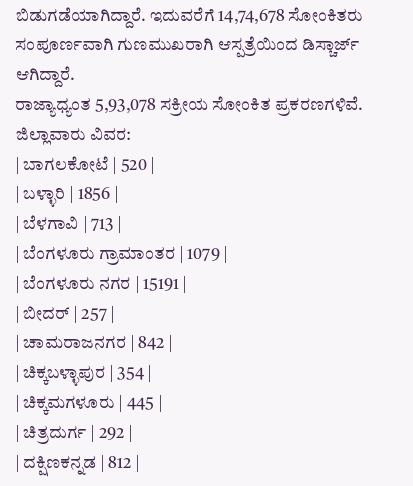ಬಿಡುಗಡೆಯಾಗಿದ್ದಾರೆ. ಇದುವರೆಗೆ 14,74,678 ಸೋಂಕಿತರು ಸಂಪೂರ್ಣವಾಗಿ ಗುಣಮುಖರಾಗಿ ಆಸ್ಪತ್ರೆಯಿಂದ ಡಿಸ್ಚಾರ್ಜ್ ಆಗಿದ್ದಾರೆ.
ರಾಜ್ಯಾಧ್ಯಂತ 5,93,078 ಸಕ್ರೀಯ ಸೋಂಕಿತ ಪ್ರಕರಣಗಳಿವೆ.
ಜಿಲ್ಲಾವಾರು ವಿವರ:
| ಬಾಗಲಕೋಟೆ | 520 |
| ಬಳ್ಳಾರಿ | 1856 |
| ಬೆಳಗಾವಿ | 713 |
| ಬೆಂಗಳೂರು ಗ್ರಾಮಾಂತರ | 1079 |
| ಬೆಂಗಳೂರು ನಗರ | 15191 |
| ಬೀದರ್ | 257 |
| ಚಾಮರಾಜನಗರ | 842 |
| ಚಿಕ್ಕಬಳ್ಳಾಪುರ | 354 |
| ಚಿಕ್ಕಮಗಳೂರು | 445 |
| ಚಿತ್ರದುರ್ಗ | 292 |
| ದಕ್ಷಿಣಕನ್ನಡ | 812 |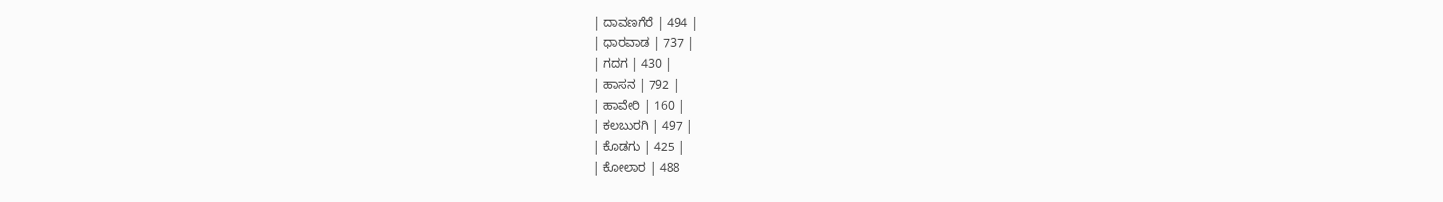| ದಾವಣಗೆರೆ | 494 |
| ಧಾರವಾಡ | 737 |
| ಗದಗ | 430 |
| ಹಾಸನ | 792 |
| ಹಾವೇರಿ | 160 |
| ಕಲಬುರಗಿ | 497 |
| ಕೊಡಗು | 425 |
| ಕೋಲಾರ | 488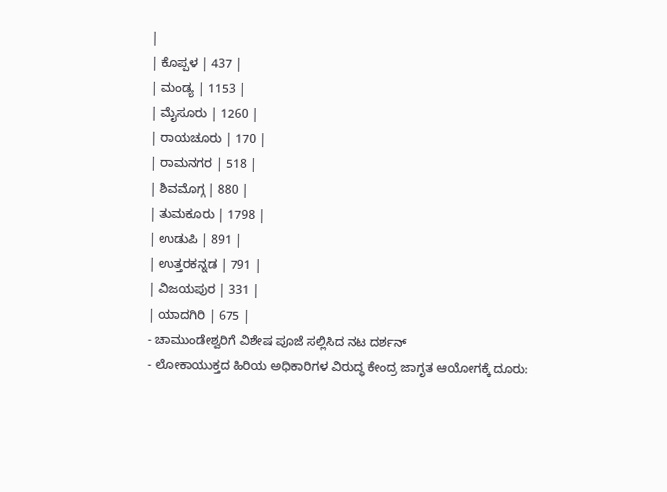|
| ಕೊಪ್ಪಳ | 437 |
| ಮಂಡ್ಯ | 1153 |
| ಮೈಸೂರು | 1260 |
| ರಾಯಚೂರು | 170 |
| ರಾಮನಗರ | 518 |
| ಶಿವಮೊಗ್ಗ | 880 |
| ತುಮಕೂರು | 1798 |
| ಉಡುಪಿ | 891 |
| ಉತ್ತರಕನ್ನಡ | 791 |
| ವಿಜಯಪುರ | 331 |
| ಯಾದಗಿರಿ | 675 |
- ಚಾಮುಂಡೇಶ್ವರಿಗೆ ವಿಶೇಷ ಪೂಜೆ ಸಲ್ಲಿಸಿದ ನಟ ದರ್ಶನ್
- ಲೋಕಾಯುಕ್ತದ ಹಿರಿಯ ಅಧಿಕಾರಿಗಳ ವಿರುದ್ಧ ಕೇಂದ್ರ ಜಾಗೃತ ಆಯೋಗಕ್ಕೆ ದೂರು: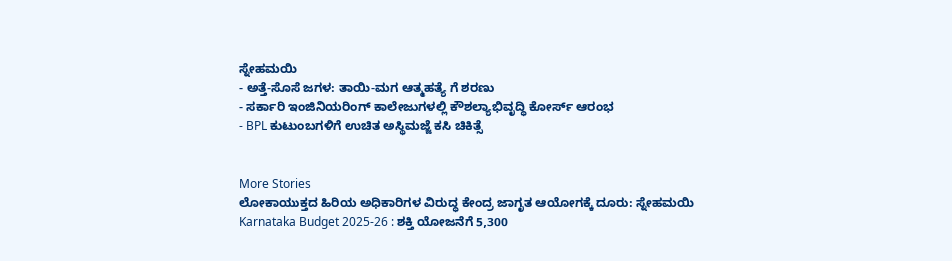ಸ್ನೇಹಮಯಿ
- ಅತ್ತೆ-ಸೊಸೆ ಜಗಳ: ತಾಯಿ-ಮಗ ಆತ್ಮಹತ್ಯೆ ಗೆ ಶರಣು
- ಸರ್ಕಾರಿ ಇಂಜಿನಿಯರಿಂಗ್ ಕಾಲೇಜುಗಳಲ್ಲಿ ಕೌಶಲ್ಯಾಭಿವೃದ್ಧಿ ಕೋರ್ಸ್ ಆರಂಭ
- BPL ಕುಟುಂಬಗಳಿಗೆ ಉಚಿತ ಅಸ್ಥಿಮಜ್ಜೆ ಕಸಿ ಚಿಕಿತ್ಸೆ


More Stories
ಲೋಕಾಯುಕ್ತದ ಹಿರಿಯ ಅಧಿಕಾರಿಗಳ ವಿರುದ್ಧ ಕೇಂದ್ರ ಜಾಗೃತ ಆಯೋಗಕ್ಕೆ ದೂರು: ಸ್ನೇಹಮಯಿ
Karnataka Budget 2025-26 : ಶಕ್ತಿ ಯೋಜನೆಗೆ 5,300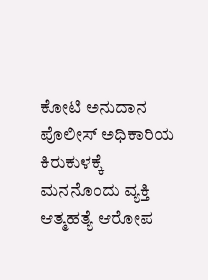ಕೋಟಿ ಅನುದಾನ
ಪೊಲೀಸ್ ಅಧಿಕಾರಿಯ ಕಿರುಕುಳಕ್ಕೆ ಮನನೊಂದು ವ್ಯಕ್ತಿ ಆತ್ಮಹತ್ಯೆ ಆರೋಪ